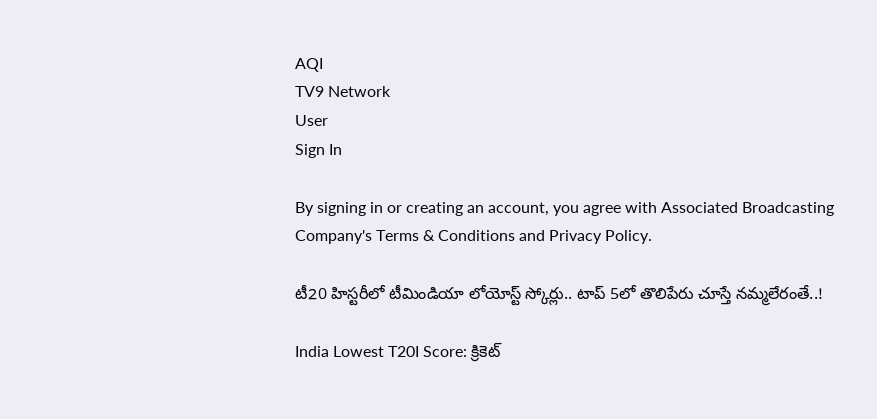AQI
TV9 Network
User
Sign In

By signing in or creating an account, you agree with Associated Broadcasting Company's Terms & Conditions and Privacy Policy.

టీ20 హిస్టరీలో టీమిండియా లోయోస్ట్ స్కోర్లు.. టాప్ 5లో తొలిపేరు చూస్తే నమ్మలేరంతే..!

India Lowest T20I Score: క్రికెట్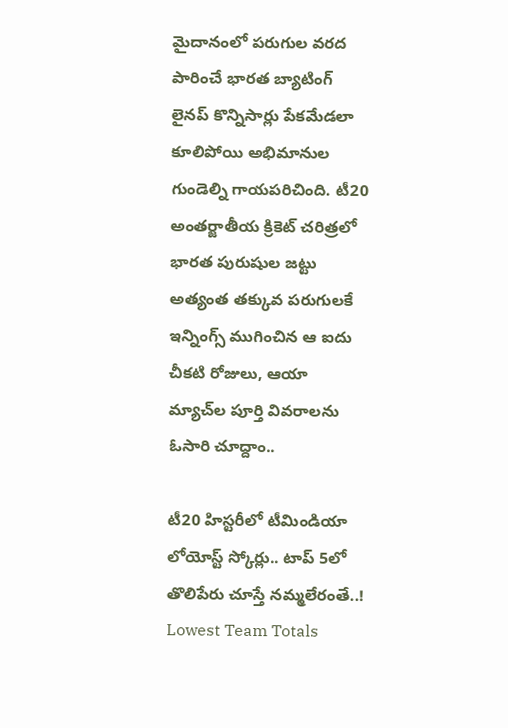మైదానంలో పరుగుల వరద పారించే భారత బ్యాటింగ్ లైనప్ కొన్నిసార్లు పేకమేడలా కూలిపోయి అభిమానుల గుండెల్ని గాయపరిచింది. టీ20 అంతర్జాతీయ క్రికెట్ చరిత్రలో భారత పురుషుల జట్టు అత్యంత తక్కువ పరుగులకే ఇన్నింగ్స్ ముగించిన ఆ ఐదు చీకటి రోజులు, ఆయా మ్యాచ్‌ల పూర్తి వివరాలను ఓసారి చూద్దాం..

టీ20 హిస్టరీలో టీమిండియా లోయోస్ట్ స్కోర్లు.. టాప్ 5లో తొలిపేరు చూస్తే నమ్మలేరంతే..!
Lowest Team Totals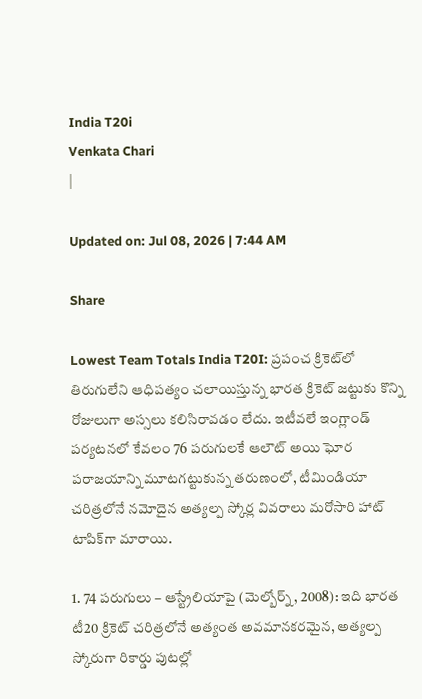India T20i
Venkata Chari
|

Updated on: Jul 08, 2026 | 7:44 AM

Share

Lowest Team Totals India T20I: ప్రపంచ క్రికెట్‌లో తిరుగులేని ఆధిపత్యం చలాయిస్తున్న భారత క్రికెట్ జట్టుకు కొన్ని రోజులుగా అస్సలు కలిసిరావడం లేదు. ఇటీవలే ఇంగ్లాండ్ పర్యటనలో కేవలం 76 పరుగులకే ఆలౌట్ అయి ఘోర పరాజయాన్ని మూటగట్టుకున్న తరుణంలో, టీమిండియా చరిత్రలోనే నమోదైన అత్యల్ప స్కోర్ల వివరాలు మరోసారి హాట్ టాపిక్‌గా మారాయి.

1. 74 పరుగులు – ఆస్ట్రేలియాపై (మెల్బోర్న్, 2008): ఇది భారత టీ20 క్రికెట్ చరిత్రలోనే అత్యంత అవమానకరమైన, అత్యల్ప స్కోరుగా రికార్డు పుటల్లో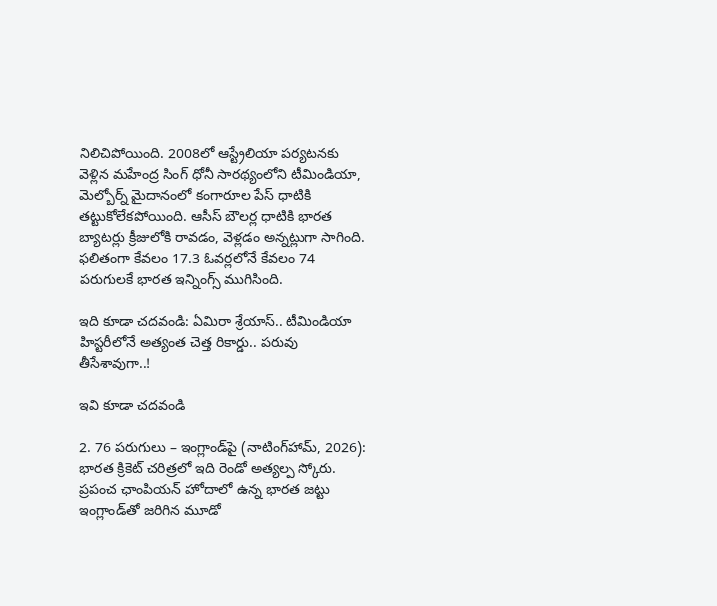నిలిచిపోయింది. 2008లో ఆస్ట్రేలియా పర్యటనకు వెళ్లిన మహేంద్ర సింగ్ ధోనీ సారథ్యంలోని టీమిండియా, మెల్బోర్న్ మైదానంలో కంగారూల పేస్ ధాటికి తట్టుకోలేకపోయింది. ఆసీస్ బౌలర్ల ధాటికి భారత బ్యాటర్లు క్రీజులోకి రావడం, వెళ్లడం అన్నట్లుగా సాగింది. ఫలితంగా కేవలం 17.3 ఓవర్లలోనే కేవలం 74 పరుగులకే భారత ఇన్నింగ్స్ ముగిసింది.

ఇది కూడా చదవండి: ఏమిరా శ్రేయాస్.. టీమిండియా హిస్టరీలోనే అత్యంత చెత్త రికార్డు.. పరువు తీసేశావుగా..!

ఇవి కూడా చదవండి

2. 76 పరుగులు – ఇంగ్లాండ్‌పై (నాటింగ్‌హామ్, 2026): భారత క్రికెట్ చరిత్రలో ఇది రెండో అత్యల్ప స్కోరు. ప్రపంచ ఛాంపియన్ హోదాలో ఉన్న భారత జట్టు ఇంగ్లాండ్‌తో జరిగిన మూడో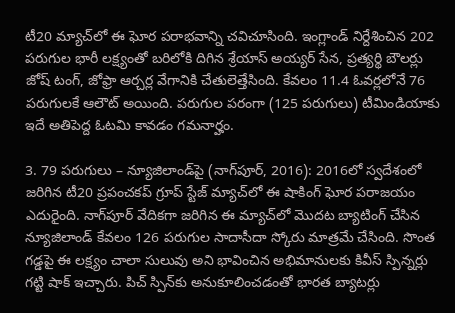టీ20 మ్యాచ్‌లో ఈ ఘోర పరాభవాన్ని చవిచూసింది. ఇంగ్లాండ్ నిర్దేశించిన 202 పరుగుల భారీ లక్ష్యంతో బరిలోకి దిగిన శ్రేయాస్ అయ్యర్ సేన, ప్రత్యర్థి బౌలర్లు జోష్ టంగ్, జోఫ్రా ఆర్చర్ల వేగానికి చేతులెత్తేసింది. కేవలం 11.4 ఓవర్లలోనే 76 పరుగులకే ఆలౌట్ అయింది. పరుగుల పరంగా (125 పరుగులు) టీమిండియాకు ఇదే అతిపెద్ద ఓటమి కావడం గమనార్హం.

3. 79 పరుగులు – న్యూజిలాండ్‌పై (నాగ్‌పూర్, 2016): 2016లో స్వదేశంలో జరిగిన టీ20 ప్రపంచకప్ గ్రూప్ స్టేజ్ మ్యాచ్‌లో ఈ షాకింగ్ ఘోర పరాజయం ఎదురైంది. నాగ్‌పూర్ వేదికగా జరిగిన ఈ మ్యాచ్‌లో మొదట బ్యాటింగ్ చేసిన న్యూజిలాండ్ కేవలం 126 పరుగుల సాదాసీదా స్కోరు మాత్రమే చేసింది. సొంత గడ్డపై ఈ లక్ష్యం చాలా సులువు అని భావించిన అభిమానులకు కివీస్ స్పిన్నర్లు గట్టి షాక్ ఇచ్చారు. పిచ్ స్పిన్‌కు అనుకూలించడంతో భారత బ్యాటర్లు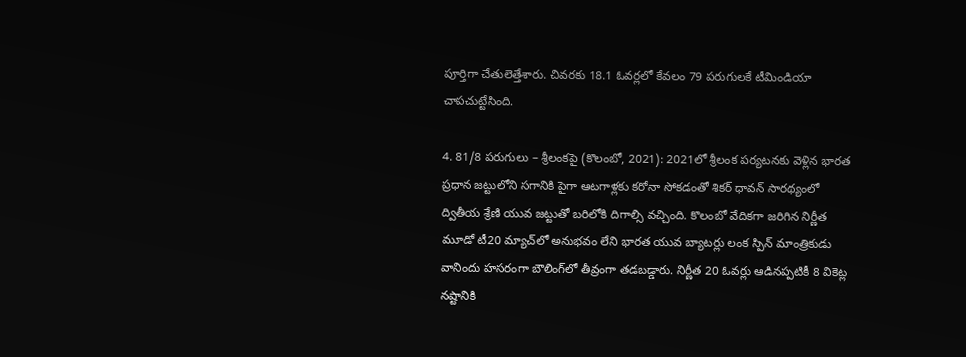పూర్తిగా చేతులెత్తేశారు. చివరకు 18.1 ఓవర్లలో కేవలం 79 పరుగులకే టీమిండియా చాపచుట్టేసింది.

4. 81/8 పరుగులు – శ్రీలంకపై (కొలంబో, 2021): 2021లో శ్రీలంక పర్యటనకు వెళ్లిన భారత ప్రధాన జట్టులోని సగానికి పైగా ఆటగాళ్లకు కరోనా సోకడంతో శికర్ ధావన్ సారథ్యంలో ద్వితీయ శ్రేణి యువ జట్టుతో బరిలోకి దిగాల్సి వచ్చింది. కొలంబో వేదికగా జరిగిన నిర్ణీత మూడో టీ20 మ్యాచ్‌లో అనుభవం లేని భారత యువ బ్యాటర్లు లంక స్పిన్ మాంత్రికుడు వానిందు హసరంగా బౌలింగ్‌లో తీవ్రంగా తడబడ్డారు. నిర్ణీత 20 ఓవర్లు ఆడినప్పటికీ 8 వికెట్ల నష్టానికి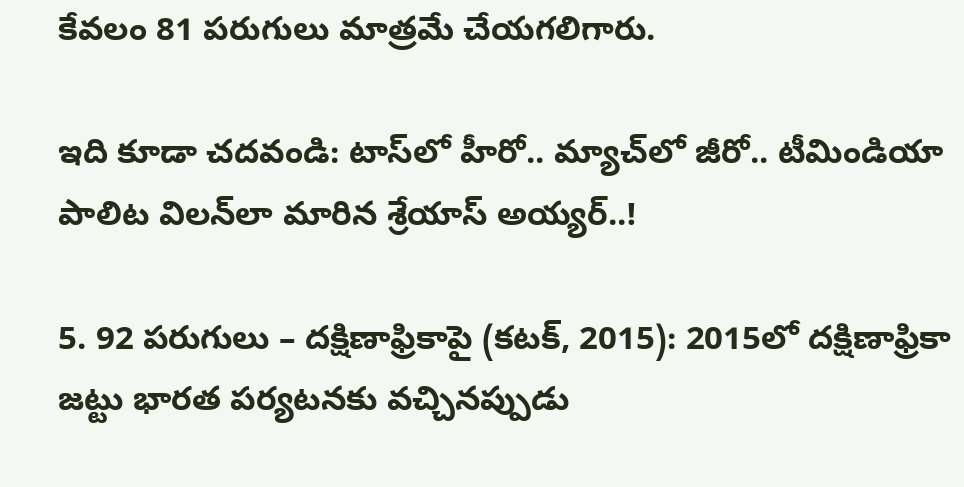కేవలం 81 పరుగులు మాత్రమే చేయగలిగారు.

ఇది కూడా చదవండి: టాస్‌లో హీరో.. మ్యాచ్‌లో జీరో.. టీమిండియా పాలిట విలన్‌లా మారిన శ్రేయాస్ అయ్యర్..!

5. 92 పరుగులు – దక్షిణాఫ్రికాపై (కటక్, 2015): 2015లో దక్షిణాఫ్రికా జట్టు భారత పర్యటనకు వచ్చినప్పుడు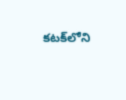కటక్‌లోని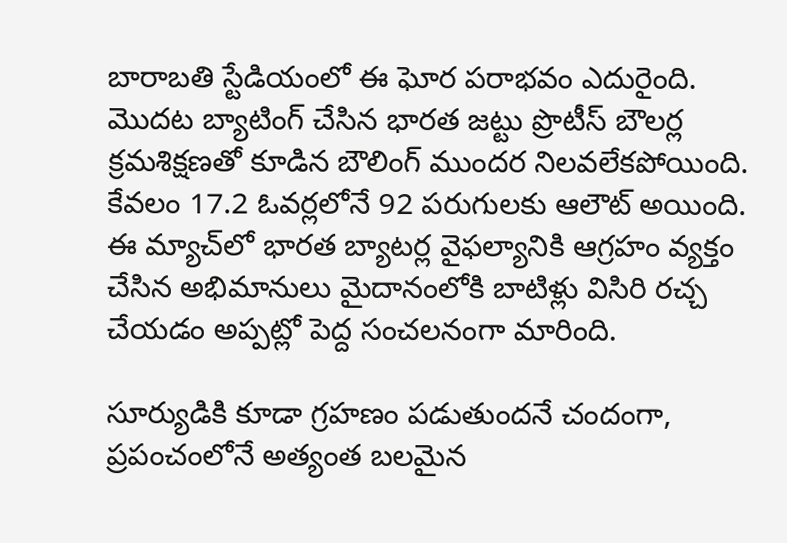బారాబతి స్టేడియంలో ఈ ఘోర పరాభవం ఎదురైంది. మొదట బ్యాటింగ్ చేసిన భారత జట్టు ప్రొటీస్ బౌలర్ల క్రమశిక్షణతో కూడిన బౌలింగ్ ముందర నిలవలేకపోయింది. కేవలం 17.2 ఓవర్లలోనే 92 పరుగులకు ఆలౌట్ అయింది. ఈ మ్యాచ్‌లో భారత బ్యాటర్ల వైఫల్యానికి ఆగ్రహం వ్యక్తం చేసిన అభిమానులు మైదానంలోకి బాటిళ్లు విసిరి రచ్చ చేయడం అప్పట్లో పెద్ద సంచలనంగా మారింది.

సూర్యుడికి కూడా గ్రహణం పడుతుందనే చందంగా, ప్రపంచంలోనే అత్యంత బలమైన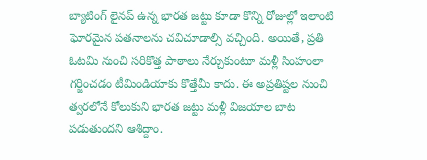బ్యాటింగ్ లైనప్ ఉన్న భారత జట్టు కూడా కొన్ని రోజుల్లో ఇలాంటి ఘోరమైన పతనాలను చవిచూడాల్సి వచ్చింది. అయితే, ప్రతి ఓటమి నుంచి సరికొత్త పాఠాలు నేర్చుకుంటూ మళ్లీ సింహంలా గర్జించడం టీమిండియాకు కొత్తేమీ కాదు. ఈ అప్రతిష్టల నుంచి త్వరలోనే కోలుకుని భారత జట్టు మళ్లీ విజయాల బాట పడుతుందని ఆశిద్దాం.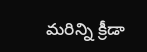మరిన్ని క్రీడా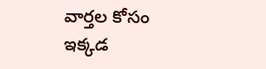వార్తల కోసం ఇక్కడ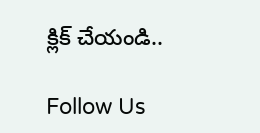క్లిక్ చేయండి..

Follow Us